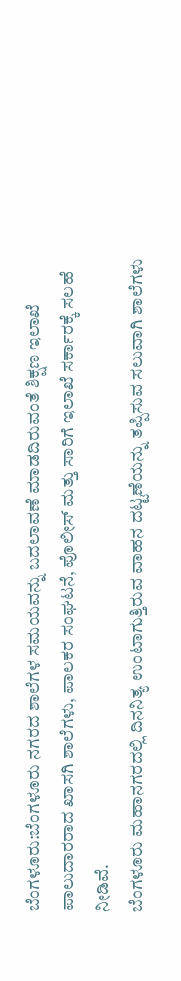ಬೆಂಗಳೂರು:ಬೆಂಗಳೂರು ನಗರದ ಶಾಲೆಗಳ ಸಮಯವನ್ನು ಬದಲಾವಣೆ ಮಾಡದಿರುವಂತೆ ಶಿಕ್ಷಣ ಇಲಾಖೆ ಪಾಲುದಾರರಾದ ಖಾಸಗಿ ಶಾಲೆಗಳು, ಪಾಲಕರ ಸಂಘಟನೆ, ಪೊಲೀಸ್ ಮತ್ತು ಸಾರಿಗೆ ಇಲಾಖೆ ಸರ್ಕಾರಕ್ಕೆ ಸಲಹೆ ನೀಡಿವೆ.
ಬೆಂಗಳೂರು ಮಹಾನಗರದಲ್ಲಿ ದಿನನಿತ್ಯ ಉಂಟಾಗುತ್ತಿರುವ ವಾಹನ ದಟ್ಟಣೆಯನ್ನು ತಪ್ಪಿಸುವ ಸಲುವಾಗಿ ಶಾಲೆಗಳು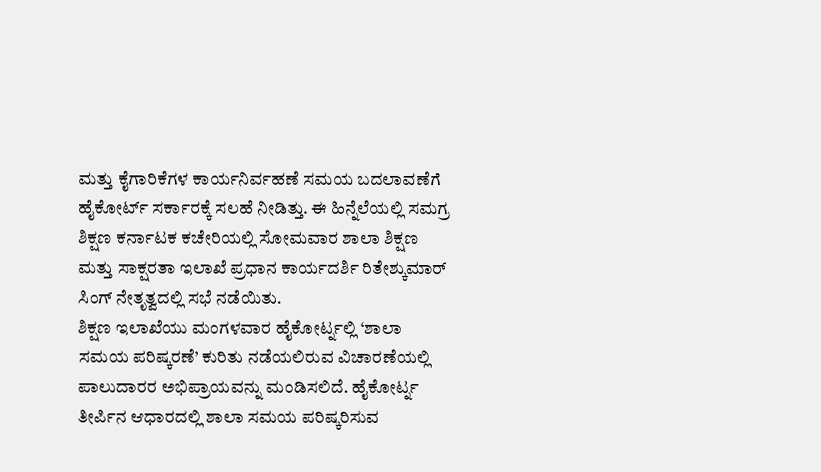ಮತ್ತು ಕೈಗಾರಿಕೆಗಳ ಕಾರ್ಯನಿರ್ವಹಣೆ ಸಮಯ ಬದಲಾವಣೆಗೆ ಹೈಕೋರ್ಟ್ ಸರ್ಕಾರಕ್ಕೆ ಸಲಹೆ ನೀಡಿತ್ತು. ಈ ಹಿನ್ನೆಲೆಯಲ್ಲಿ ಸಮಗ್ರ ಶಿಕ್ಷಣ ಕರ್ನಾಟಕ ಕಚೇರಿಯಲ್ಲಿ ಸೋಮವಾರ ಶಾಲಾ ಶಿಕ್ಷಣ ಮತ್ತು ಸಾಕ್ಷರತಾ ಇಲಾಖೆ ಪ್ರಧಾನ ಕಾರ್ಯದರ್ಶಿ ರಿತೇಶ್ಕುಮಾರ್ ಸಿಂಗ್ ನೇತೃತ್ವದಲ್ಲಿ ಸಭೆ ನಡೆಯಿತು.
ಶಿಕ್ಷಣ ಇಲಾಖೆಯು ಮಂಗಳವಾರ ಹೈಕೋರ್ಟ್ನಲ್ಲಿ ‘ಶಾಲಾ ಸಮಯ ಪರಿಷ್ಕರಣೆ’ ಕುರಿತು ನಡೆಯಲಿರುವ ವಿಚಾರಣೆಯಲ್ಲಿ ಪಾಲುದಾರರ ಅಭಿಪ್ರಾಯವನ್ನು ಮಂಡಿಸಲಿದೆ. ಹೈಕೋರ್ಟ್ನ ತೀರ್ಪಿನ ಆಧಾರದಲ್ಲಿ ಶಾಲಾ ಸಮಯ ಪರಿಷ್ಕರಿಸುವ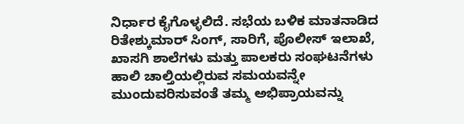ನಿರ್ಧಾರ ಕೈಗೊಳ್ಳಲಿದೆ. ಸಭೆಯ ಬಳಿಕ ಮಾತನಾಡಿದ ರಿತೇಶ್ಕುಮಾರ್ ಸಿಂಗ್, ಸಾರಿಗೆ, ಪೊಲೀಸ್ ಇಲಾಖೆ, ಖಾಸಗಿ ಶಾಲೆಗಳು ಮತ್ತು ಪಾಲಕರು ಸಂಘಟನೆಗಳು ಹಾಲಿ ಚಾಲ್ತಿಯಲ್ಲಿರುವ ಸಮಯವನ್ನೇ ಮುಂದುವರಿಸುವಂತೆ ತಮ್ಮ ಅಭಿಪ್ರಾಯವನ್ನು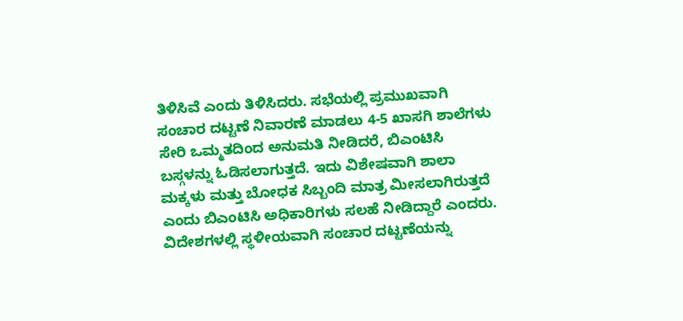ತಿಳಿಸಿವೆ ಎಂದು ತಿಳಿಸಿದರು. ಸಭೆಯಲ್ಲಿ ಪ್ರಮುಖವಾಗಿ ಸಂಚಾರ ದಟ್ಟಣೆ ನಿವಾರಣೆ ಮಾಡಲು 4-5 ಖಾಸಗಿ ಶಾಲೆಗಳು ಸೇರಿ ಒಮ್ಮತದಿಂದ ಅನುಮತಿ ನೀಡಿದರೆ, ಬಿಎಂಟಿಸಿ ಬಸ್ಗಳನ್ನು ಓಡಿಸಲಾಗುತ್ತದೆ. ಇದು ವಿಶೇಷವಾಗಿ ಶಾಲಾ ಮಕ್ಕಳು ಮತ್ತು ಬೋಧಕ ಸಿಬ್ಬಂದಿ ಮಾತ್ರ ಮೀಸಲಾಗಿರುತ್ತದೆ ಎಂದು ಬಿಎಂಟಿಸಿ ಅಧಿಕಾರಿಗಳು ಸಲಹೆ ನೀಡಿದ್ದಾರೆ ಎಂದರು. ವಿದೇಶಗಳಲ್ಲಿ ಸ್ಥಳೀಯವಾಗಿ ಸಂಚಾರ ದಟ್ಟಣೆಯನ್ನು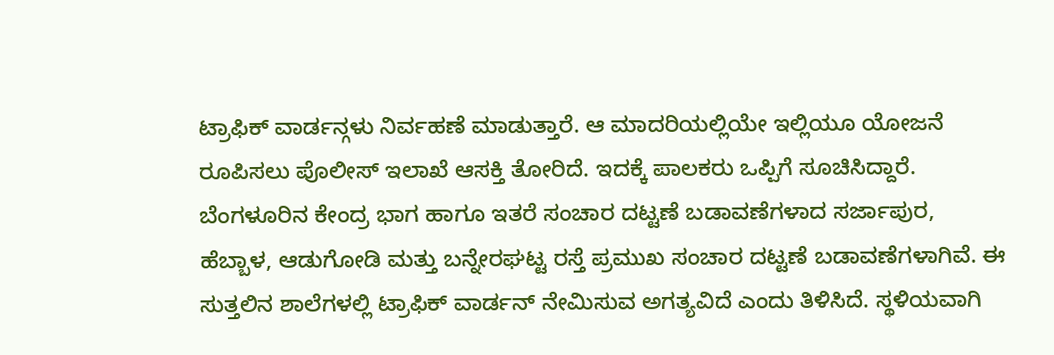ಟ್ರಾಫಿಕ್ ವಾರ್ಡನ್ಗಳು ನಿರ್ವಹಣೆ ಮಾಡುತ್ತಾರೆ. ಆ ಮಾದರಿಯಲ್ಲಿಯೇ ಇಲ್ಲಿಯೂ ಯೋಜನೆ ರೂಪಿಸಲು ಪೊಲೀಸ್ ಇಲಾಖೆ ಆಸಕ್ತಿ ತೋರಿದೆ. ಇದಕ್ಕೆ ಪಾಲಕರು ಒಪ್ಪಿಗೆ ಸೂಚಿಸಿದ್ದಾರೆ.
ಬೆಂಗಳೂರಿನ ಕೇಂದ್ರ ಭಾಗ ಹಾಗೂ ಇತರೆ ಸಂಚಾರ ದಟ್ಟಣೆ ಬಡಾವಣೆಗಳಾದ ಸರ್ಜಾಪುರ, ಹೆಬ್ಬಾಳ, ಆಡುಗೋಡಿ ಮತ್ತು ಬನ್ನೇರಘಟ್ಟ ರಸ್ತೆ ಪ್ರಮುಖ ಸಂಚಾರ ದಟ್ಟಣೆ ಬಡಾವಣೆಗಳಾಗಿವೆ. ಈ ಸುತ್ತಲಿನ ಶಾಲೆಗಳಲ್ಲಿ ಟ್ರಾಫಿಕ್ ವಾರ್ಡನ್ ನೇಮಿಸುವ ಅಗತ್ಯವಿದೆ ಎಂದು ತಿಳಿಸಿದೆ. ಸ್ಥಳಿಯವಾಗಿ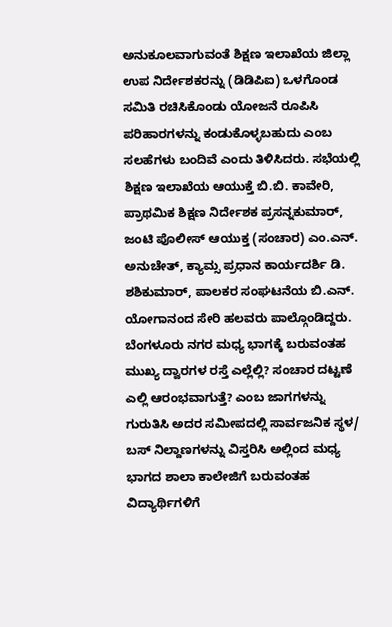ಅನುಕೂಲವಾಗುವಂತೆ ಶಿಕ್ಷಣ ಇಲಾಖೆಯ ಜಿಲ್ಲಾ ಉಪ ನಿರ್ದೇಶಕರನ್ನು (ಡಿಡಿಪಿಐ) ಒಳಗೊಂಡ ಸಮಿತಿ ರಚಿಸಿಕೊಂಡು ಯೋಜನೆ ರೂಪಿಸಿ ಪರಿಹಾರಗಳನ್ನು ಕಂಡುಕೊಳ್ಳಬಹುದು ಎಂಬ ಸಲಹೆಗಳು ಬಂದಿವೆ ಎಂದು ತಿಳಿಸಿದರು. ಸಭೆಯಲ್ಲಿ ಶಿಕ್ಷಣ ಇಲಾಖೆಯ ಆಯುಕ್ತೆ ಬಿ.ಬಿ. ಕಾವೇರಿ, ಪ್ರಾಥಮಿಕ ಶಿಕ್ಷಣ ನಿರ್ದೇಶಕ ಪ್ರಸನ್ನಕುಮಾರ್, ಜಂಟಿ ಪೊಲೀಸ್ ಆಯುಕ್ತ (ಸಂಚಾರ) ಎಂ.ಎನ್. ಅನುಚೇತ್, ಕ್ಯಾಮ್ಸ ಪ್ರಧಾನ ಕಾರ್ಯದರ್ಶಿ ಡಿ. ಶಶಿಕುಮಾರ್, ಪಾಲಕರ ಸಂಘಟನೆಯ ಬಿ.ಎನ್. ಯೋಗಾನಂದ ಸೇರಿ ಹಲವರು ಪಾಲ್ಗೊಂಡಿದ್ದರು.
ಬೆಂಗಳೂರು ನಗರ ಮಧ್ಯ ಭಾಗಕ್ಕೆ ಬರುವಂತಹ ಮುಖ್ಯ ದ್ವಾರಗಳ ರಸ್ತೆ ಎಲ್ಲೆಲ್ಲಿ? ಸಂಚಾರ ದಟ್ಟಣೆ ಎಲ್ಲಿ ಆರಂಭವಾಗುತ್ತೆ? ಎಂಬ ಜಾಗಗಳನ್ನು ಗುರುತಿಸಿ ಅದರ ಸಮೀಪದಲ್ಲಿ ಸಾರ್ವಜನಿಕ ಸ್ಥಳ/ ಬಸ್ ನಿಲ್ದಾಣಗಳನ್ನು ವಿಸ್ತರಿಸಿ ಅಲ್ಲಿಂದ ಮಧ್ಯ ಭಾಗದ ಶಾಲಾ ಕಾಲೇಜಿಗೆ ಬರುವಂತಹ ವಿದ್ಯಾರ್ಥಿಗಳಿಗೆ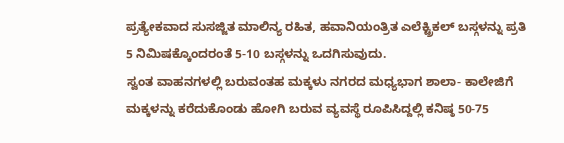ಪ್ರತ್ಯೇಕವಾದ ಸುಸಜ್ಜಿತ ಮಾಲಿನ್ಯ ರಹಿತ, ಹವಾನಿಯಂತ್ರಿತ ಎಲೆಕ್ಟ್ರಿಕಲ್ ಬಸ್ಗಳನ್ನು ಪ್ರತಿ 5 ನಿಮಿಷಕ್ಕೊಂದರಂತೆ 5-10 ಬಸ್ಗಳನ್ನು ಒದಗಿಸುವುದು.
ಸ್ವಂತ ವಾಹನಗಳಲ್ಲಿ ಬರುವಂತಹ ಮಕ್ಕಳು ನಗರದ ಮಧ್ಯಭಾಗ ಶಾಲಾ- ಕಾಲೇಜಿಗೆ ಮಕ್ಕಳನ್ನು ಕರೆದುಕೊಂಡು ಹೋಗಿ ಬರುವ ವ್ಯವಸ್ಥೆ ರೂಪಿಸಿದ್ದಲ್ಲಿ ಕನಿಷ್ಠ 50-75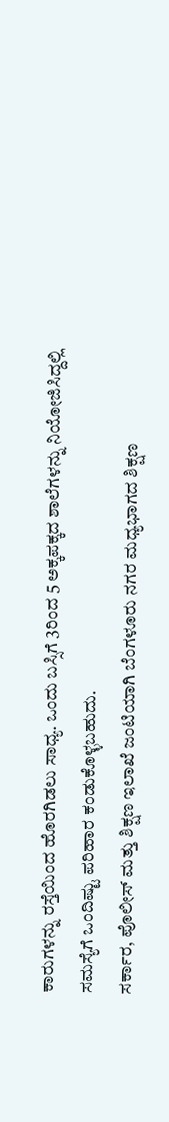ಕಾರುಗಳನ್ನು ರಸ್ತೆಯಿಂದ ಹೊರಗಿಡಲು ಸಾಧ್ಯ. ಒಂದು ಬಸ್ಸಿಗೆ 3ರಿಂದ 5 ಅಕ್ಕಪಕ್ಕದ ಶಾಲೆಗಳನ್ನು ನಿಯೋಜಿಸಿದ್ದಲ್ಲಿ ಸಮಸ್ಯೆಗೆ ಒಂದಿಷ್ಟು ಪರಿಹಾರ ಕಂಡುಕೊಳ್ಳಬಹುದು.
ಸರ್ಕಾರ, ಪೊಲೀಸ್ ಮತ್ತು ಶಿಕ್ಷಣ ಇಲಾಖೆ ಜಂಟಿಯಾಗಿ ಬೆಂಗಳೂರು ನಗರ ಮಧ್ಯಭಾಗದ ಶಿಕ್ಷಣ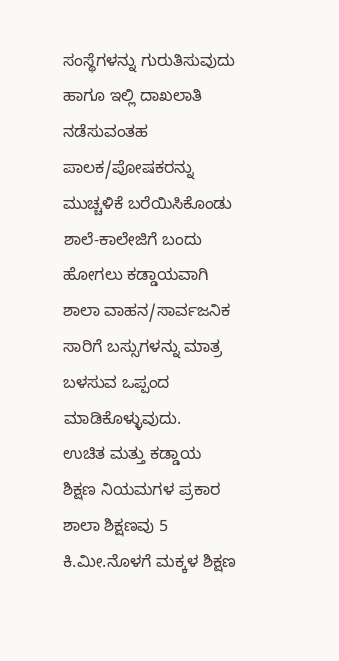ಸಂಸ್ಥೆಗಳನ್ನು ಗುರುತಿಸುವುದು ಹಾಗೂ ಇಲ್ಲಿ ದಾಖಲಾತಿ ನಡೆಸುವಂತಹ ಪಾಲಕ/ಪೋಷಕರನ್ನು ಮುಚ್ಚಳಿಕೆ ಬರೆಯಿಸಿಕೊಂಡು ಶಾಲೆ-ಕಾಲೇಜಿಗೆ ಬಂದು ಹೋಗಲು ಕಡ್ಡಾಯವಾಗಿ ಶಾಲಾ ವಾಹನ/ಸಾರ್ವಜನಿಕ ಸಾರಿಗೆ ಬಸ್ಸುಗಳನ್ನು ಮಾತ್ರ ಬಳಸುವ ಒಪ್ಪಂದ ಮಾಡಿಕೊಳ್ಳುವುದು.
ಉಚಿತ ಮತ್ತು ಕಡ್ಡಾಯ ಶಿಕ್ಷಣ ನಿಯಮಗಳ ಪ್ರಕಾರ ಶಾಲಾ ಶಿಕ್ಷಣವು 5 ಕಿ.ಮೀ.ನೊಳಗೆ ಮಕ್ಕಳ ಶಿಕ್ಷಣ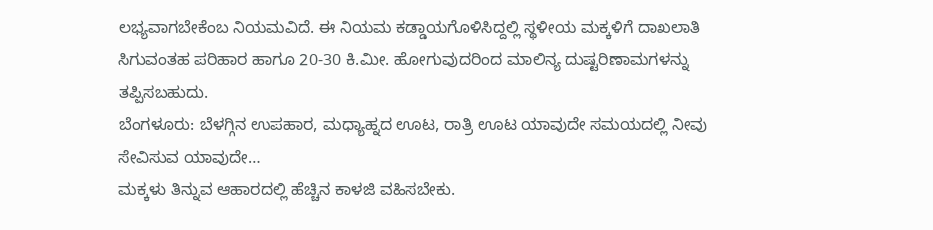ಲಭ್ಯವಾಗಬೇಕೆಂಬ ನಿಯಮವಿದೆ. ಈ ನಿಯಮ ಕಡ್ಡಾಯಗೊಳಿಸಿದ್ದಲ್ಲಿ ಸ್ಥಳೀಯ ಮಕ್ಕಳಿಗೆ ದಾಖಲಾತಿ ಸಿಗುವಂತಹ ಪರಿಹಾರ ಹಾಗೂ 20-30 ಕಿ.ಮೀ. ಹೋಗುವುದರಿಂದ ಮಾಲಿನ್ಯ ದುಷ್ಟರಿಣಾಮಗಳನ್ನು ತಪ್ಪಿಸಬಹುದು.
ಬೆಂಗಳೂರು: ಬೆಳಗ್ಗಿನ ಉಪಹಾರ, ಮಧ್ಯಾಹ್ನದ ಊಟ, ರಾತ್ರಿ ಊಟ ಯಾವುದೇ ಸಮಯದಲ್ಲಿ ನೀವು ಸೇವಿಸುವ ಯಾವುದೇ…
ಮಕ್ಕಳು ತಿನ್ನುವ ಆಹಾರದಲ್ಲಿ ಹೆಚ್ಚಿನ ಕಾಳಜಿ ವಹಿಸಬೇಕು.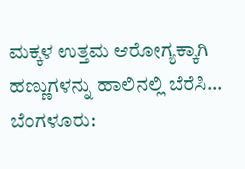ಮಕ್ಕಳ ಉತ್ತಮ ಆರೋಗ್ಯಕ್ಕಾಗಿ ಹಣ್ಣುಗಳನ್ನು ಹಾಲಿನಲ್ಲಿ ಬೆರೆಸಿ…
ಬೆಂಗಳೂರು: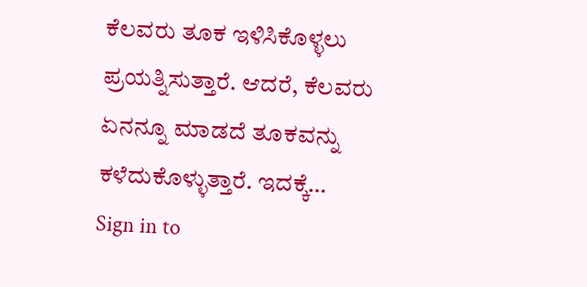ಕೆಲವರು ತೂಕ ಇಳಿಸಿಕೊಳ್ಳಲು ಪ್ರಯತ್ನಿಸುತ್ತಾರೆ. ಆದರೆ, ಕೆಲವರು ಏನನ್ನೂ ಮಾಡದೆ ತೂಕವನ್ನು ಕಳೆದುಕೊಳ್ಳುತ್ತಾರೆ. ಇದಕ್ಕೆ…
Sign in to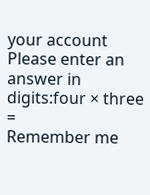your account
Please enter an answer in digits:four × three =
Remember me